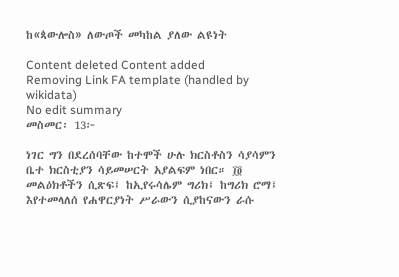ከ«ጳውሎስ» ለውጦች መካከል ያለው ልዩነት

Content deleted Content added
Removing Link FA template (handled by wikidata)
No edit summary
መስመር፡ 13፦

ነገር ግን በደረሰባቸው ከተሞች ሁሉ ክርስቶስን ሳያሳምን ቤተ ክርስቲያን ሳይመሠርት አያልፍም ነበር። ፲፬ መልዕክቶችን ሲጽፍ፤ ከኢየሩሳሌም ግሪክ፤ ከግሪክ ሮማ፤ እየተመላለሰ የሐዋርያነት ሥራውን ሲያከናውን ራሱ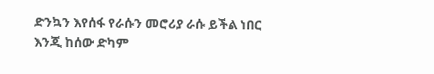ድንኳን እየሰፋ የራሱን መሮሪያ ራሱ ይችል ነበር እንጂ ከሰው ድካም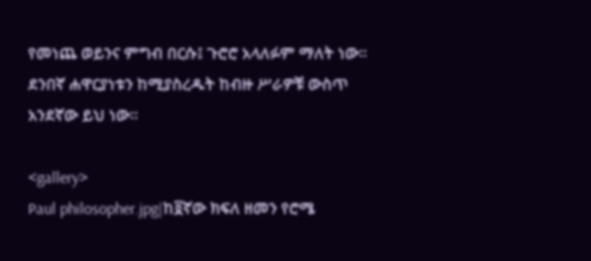የመነጨ ወይንና ምግብ በርሱ፤ ጉሮሮ አላለፉም ማለት ነው። ደንበኛ ሐዋርያነቱን ከሚያስረዱት ከብዙ ሥራዎቹ ውስጥ አንደኛው ይህ ነው።

<gallery>
Paul philosopher.jpg|ከ፬ኛው ክፍለ ዘመን የሮሜ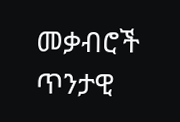መቃብሮች ጥንታዊ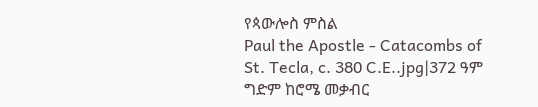የጳውሎስ ምስል
Paul the Apostle - Catacombs of St. Tecla, c. 380 C.E..jpg|372 ዓም ግድም ከሮሜ መቃብር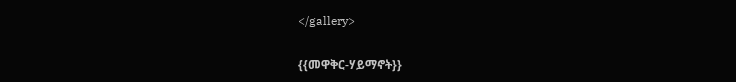</gallery>

{{መዋቅር-ሃይማኖት}}